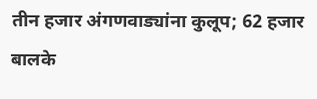तीन हजार अंगणवाड्यांना कुलूप; 62 हजार बालके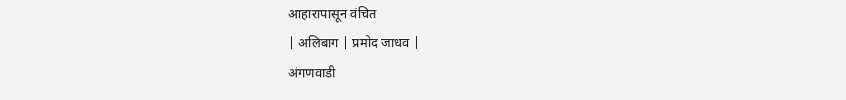आहारापासून वंचित
| अलिबाग | प्रमोद जाधव |
अंगणवाडी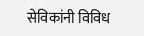सेविकांनी विविध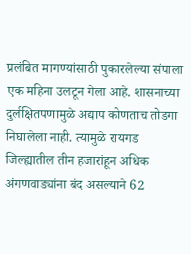प्रलंबित मागण्यांसाठी पुकारलेल्या संपाला एक महिना उलटून गेला आहे. शासनाच्या दुर्लक्षितपणामुळे अद्याप कोणताच तोडगा निघालेला नाही. त्यामुळे रायगड जिल्ह्यातील तीन हजारांहून अधिक अंगणवाड्यांना बंद असल्याने 62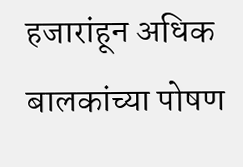हजारांहून अधिक बालकांच्या पोषण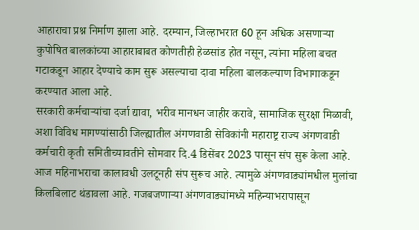आहाराचा प्रश्न निर्माण झाला आहे. दरम्यान, जिल्हाभरात 60 हून अधिक असणाऱ्या कुपोषित बालकांच्या आहाराबाबत कोणतीही हेळसांड होत नसून, त्यांना महिला बचत गटाकडून आहार देण्याचे काम सुरू असल्याचा दावा महिला बालकल्याण विभागाकडून करण्यात आला आहे.
सरकारी कर्मचाऱ्यांचा दर्जा द्यावा, भरीव मानधन जाहीर करावे, सामाजिक सुरक्षा मिळावी, अशा विविध मागण्यांसाठी जिल्ह्यातील अंगणवाडी सेविकांनी महाराष्ट्र राज्य अंगणवाडी कर्मचारी कृती समितीच्यावतीने सोमवार दि.4 डिसेंबर 2023 पासून संप सुरू केला आहे. आज महिनाभराचा कालावधी उलटूनही संप सुरूच आहे. त्यामुळे अंगणवाड्यांमधील मुलांचा किलबिलाट थंडावला आहे. गजबजणाऱ्या अंगणवाड्यांमध्ये महिन्याभरापासून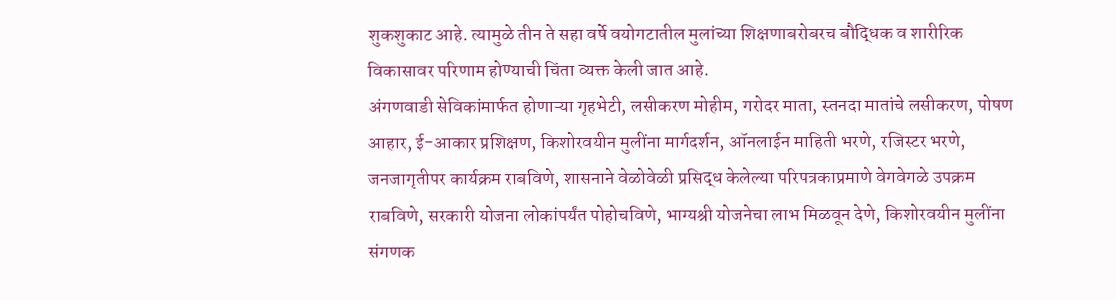शुकशुकाट आहे. त्यामुळे तीन ते सहा वर्षे वयोगटातील मुलांच्या शिक्षणाबरोबरच बौद्धिक व शारीरिक विकासावर परिणाम होण्याची चिंता व्यक्त केली जात आहे.
अंगणवाडी सेविकांमार्फत होणाऱ्या गृहभेटी, लसीकरण मोहीम, गरोदर माता, स्तनदा मातांचे लसीकरण, पोषण आहार, ई-आकार प्रशिक्षण, किशोरवयीन मुलींना मार्गदर्शन, ऑनलाईन माहिती भरणे, रजिस्टर भरणे, जनजागृतीपर कार्यक्रम राबविणे, शासनाने वेळोवेळी प्रसिद्ध केलेल्या परिपत्रकाप्रमाणे वेगवेगळे उपक्रम राबविणे, सरकारी योजना लोकांपर्यंत पोहोचविणे, भाग्यश्री योजनेचा लाभ मिळवून देणे, किशोरवयीन मुलींना संगणक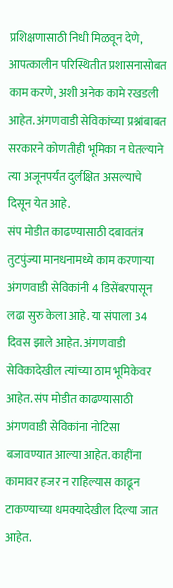प्रशिक्षणासाठी निधी मिळवून देणे, आपत्कालीन परिस्थितीत प्रशासनासोबत काम करणे, अशी अनेक कामे रखडली आहेत. अंगणवाडी सेविकांच्या प्रश्नांबाबत सरकारने कोणतीही भूमिका न घेतल्याने त्या अजूनपर्यंत दुर्लक्षित असल्याचे दिसून येत आहे.
संप मोडीत काढण्यासाठी दबावतंत्र तुटपुंज्या मानधनामध्ये काम करणाऱ्या अंगणवाडी सेविकांनी 4 डिसेंबरपासून लढा सुरु केला आहे. या संपाला 34 दिवस झाले आहेत. अंगणवाडी सेविकादेखील त्यांच्या ठाम भूमिकेवर आहेत. संप मोडीत काढण्यासाठी अंगणवाडी सेविकांना नोटिसा बजावण्यात आल्या आहेत. काहींना कामावर हजर न राहिल्यास काढून टाकण्याच्या धमक्यादेखील दिल्या जात आहेत.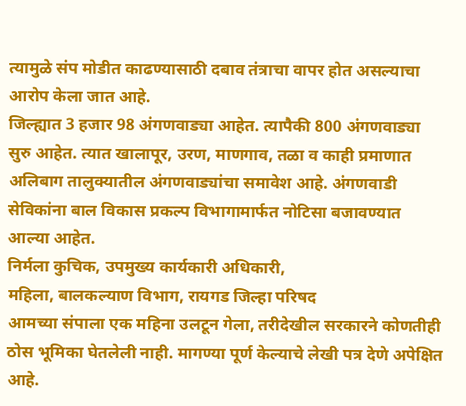त्यामुळे संप मोडीत काढण्यासाठी दबाव तंत्राचा वापर होत असल्याचा आरोप केला जात आहे.
जिल्ह्यात 3 हजार 98 अंगणवाड्या आहेत. त्यापैकी 800 अंगणवाड्या सुरु आहेत. त्यात खालापूर, उरण, माणगाव, तळा व काही प्रमाणात अलिबाग तालुक्यातील अंगणवाड्यांचा समावेश आहे. अंगणवाडी सेविकांना बाल विकास प्रकल्प विभागामार्फत नोटिसा बजावण्यात आल्या आहेत.
निर्मला कुचिक, उपमुख्य कार्यकारी अधिकारी,
महिला, बालकल्याण विभाग, रायगड जिल्हा परिषद
आमच्या संपाला एक महिना उलटून गेला, तरीदेखील सरकारने कोणतीही ठोस भूमिका घेतलेली नाही. मागण्या पूर्ण केल्याचे लेखी पत्र देणे अपेक्षित आहे.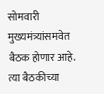सोमवारी मुख्यमंत्र्यांसमवेत बैठक होणार आहे. त्या बैठकीच्या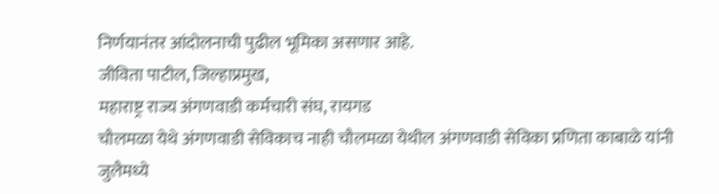निर्णयानंतर आंदोलनाची पुढील भूमिका असणार आहे.
जीविता पाटील, जिल्हाप्रमुख,
महाराष्ट्र राज्य अंगणवाडी कर्मचारी संघ, रायगड
चौलमळा येथे अंगणवाडी सेविकाच नाही चौलमळा येथील अंगणवाडी सेविका प्रणिता काबाळे यांनी जुलैमध्ये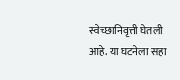स्वेच्छानिवृत्ती घेतली आहे. या घटनेला सहा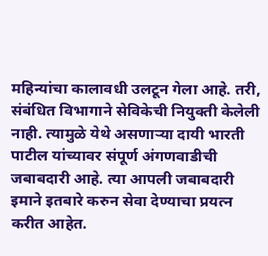महिन्यांचा कालावधी उलटून गेला आहे. तरी, संबंधित विभागाने सेविकेची नियुक्ती केलेली नाही. त्यामुळे येथे असणाऱ्या दायी भारती पाटील यांच्यावर संपूर्ण अंगणवाडीची जबाबदारी आहे. त्या आपली जबाबदारी इमाने इतबारे करुन सेवा देण्याचा प्रयत्न करीत आहेत.